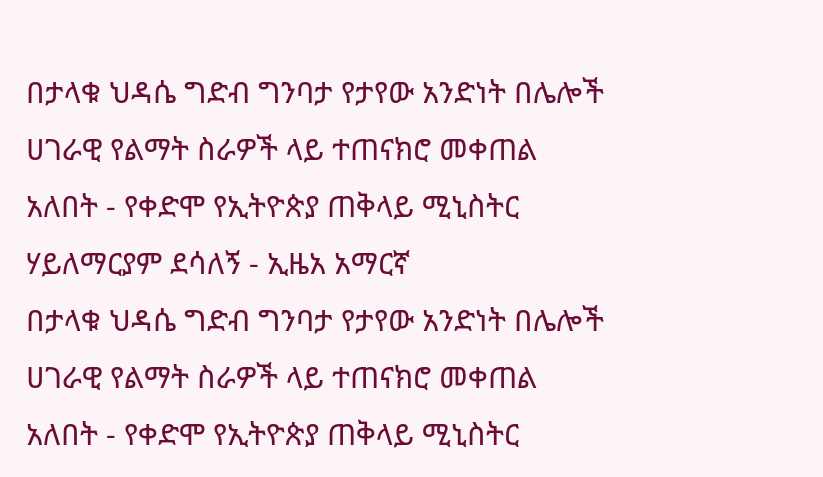በታላቁ ህዳሴ ግድብ ግንባታ የታየው አንድነት በሌሎች ሀገራዊ የልማት ስራዎች ላይ ተጠናክሮ መቀጠል አለበት - የቀድሞ የኢትዮጵያ ጠቅላይ ሚኒስትር ሃይለማርያም ደሳለኝ - ኢዜአ አማርኛ
በታላቁ ህዳሴ ግድብ ግንባታ የታየው አንድነት በሌሎች ሀገራዊ የልማት ስራዎች ላይ ተጠናክሮ መቀጠል አለበት - የቀድሞ የኢትዮጵያ ጠቅላይ ሚኒስትር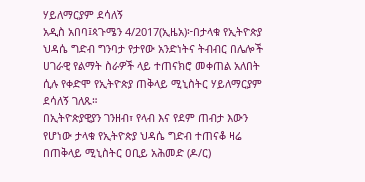ሃይለማርያም ደሳለኝ
አዲስ አበባ፤ጳጉሜን 4/2017(ኢዜአ)፦በታላቁ የኢትዮጵያ ህዳሴ ግድብ ግንባታ የታየው አንድነትና ትብብር በሌሎች ሀገራዊ የልማት ስራዎች ላይ ተጠናክሮ መቀጠል አለበት ሲሉ የቀድሞ የኢትዮጵያ ጠቅላይ ሚኒስትር ሃይለማርያም ደሳለኝ ገለጹ።
በኢትዮጵያዊያን ገንዘብ፣ የላብ እና የደም ጠብታ እውን የሆነው ታላቁ የኢትዮጵያ ህዳሴ ግድብ ተጠናቆ ዛሬ በጠቅላይ ሚኒስትር ዐቢይ አሕመድ (ዶ/ር)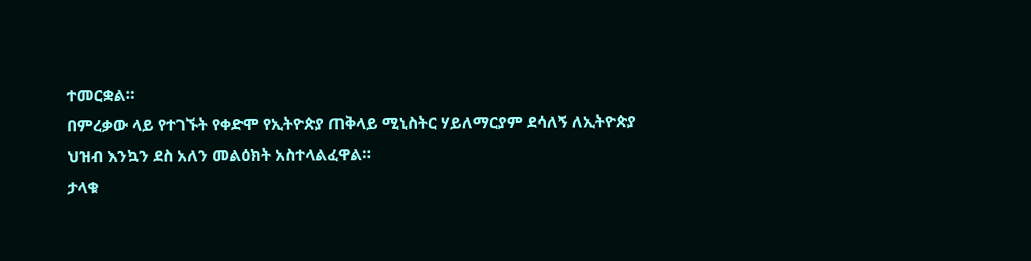ተመርቋል።
በምረቃው ላይ የተገኙት የቀድሞ የኢትዮጵያ ጠቅላይ ሚኒስትር ሃይለማርያም ደሳለኝ ለኢትዮጵያ ህዝብ እንኳን ደስ አለን መልዕክት አስተላልፈዋል።
ታላቁ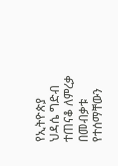የኢትዮጵያ ህዳሴ ግድብ ተጠናቆ ለምረቃ በመብቃቱ የተሰማቸውን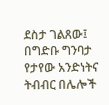ደስታ ገልጸው፤ በግድቡ ግንባታ የታየው አንድነትና ትብብር በሌሎች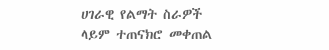ሀገራዊ የልማት ስራዎች ላይም ተጠናክሮ መቀጠል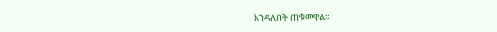እንዳለበት ጠቁመዋል።